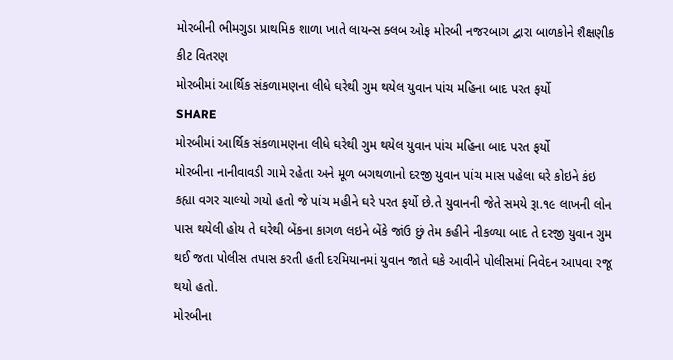મોરબીની ભીમગુડા પ્રાથમિક શાળા ખાતે લાયન્સ ક્લબ ઓફ મોરબી નજરબાગ દ્વારા બાળકોને શૈક્ષણીક કીટ વિતરણ
મોરબીમાં આર્થિક સંકળામણના લીધે ઘરેથી ગુમ થયેલ યુવાન પાંચ મહિના બાદ પરત ફર્યો
SHARE
મોરબીમાં આર્થિક સંકળામણના લીધે ઘરેથી ગુમ થયેલ યુવાન પાંચ મહિના બાદ પરત ફર્યો
મોરબીના નાનીવાવડી ગામે રહેતા અને મૂળ બગથળાનો દરજી યુવાન પાંચ માસ પહેલા ઘરે કોઇને કંઇ કહ્યા વગર ચાલ્યો ગયો હતો જે પાંચ મહીને ઘરે પરત ફર્યો છે.તે યુવાનની જેતે સમયે રૂા.૧૯ લાખની લોન પાસ થયેલી હોય તે ઘરેથી બેંકના કાગળ લઇને બેંકે જાંઉ છું તેમ કહીને નીકળ્યા બાદ તે દરજી યુવાન ગુમ થઈ જતા પોલીસ તપાસ કરતી હતી દરમિયાનમાં યુવાન જાતે ઘકે આવીને પોલીસમાં નિવેદન આપવા રજૂ થયો હતો.
મોરબીના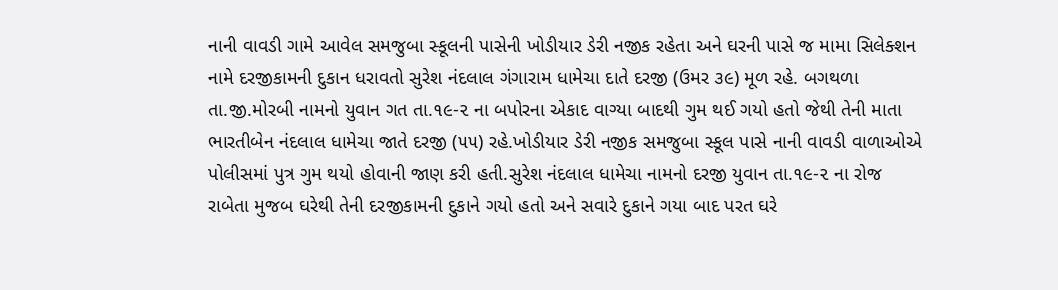નાની વાવડી ગામે આવેલ સમજુબા સ્કૂલની પાસેની ખોડીયાર ડેરી નજીક રહેતા અને ઘરની પાસે જ મામા સિલેક્શન નામે દરજીકામની દુકાન ધરાવતો સુરેશ નંદલાલ ગંગારામ ધામેચા દાતે દરજી (ઉમર ૩૯) મૂળ રહે. બગથળા તા.જી.મોરબી નામનો યુવાન ગત તા.૧૯-૨ ના બપોરના એકાદ વાગ્યા બાદથી ગુમ થઈ ગયો હતો જેથી તેની માતા ભારતીબેન નંદલાલ ધામેચા જાતે દરજી (૫૫) રહે.ખોડીયાર ડેરી નજીક સમજુબા સ્કૂલ પાસે નાની વાવડી વાળાઓએ પોલીસમાં પુત્ર ગુમ થયો હોવાની જાણ કરી હતી.સુરેશ નંદલાલ ધામેચા નામનો દરજી યુવાન તા.૧૯-૨ ના રોજ રાબેતા મુજબ ઘરેથી તેની દરજીકામની દુકાને ગયો હતો અને સવારે દુકાને ગયા બાદ પરત ઘરે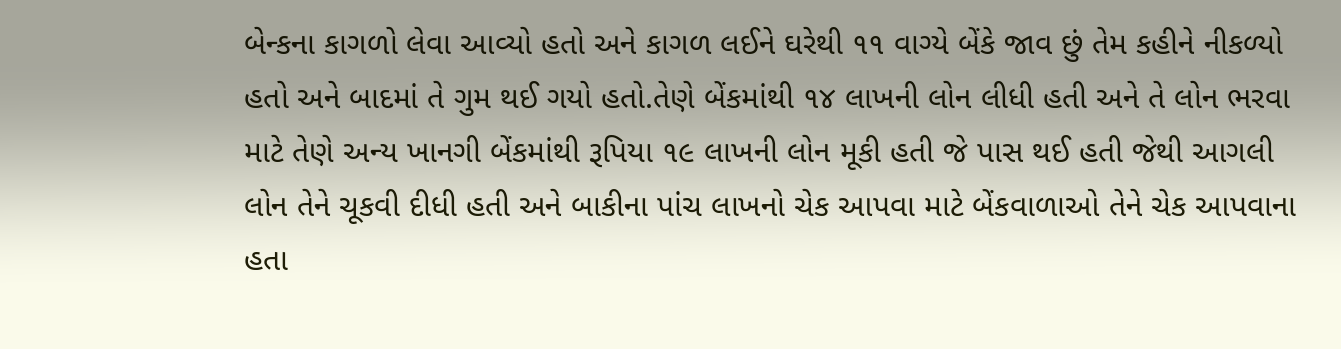બેન્કના કાગળો લેવા આવ્યો હતો અને કાગળ લઈને ઘરેથી ૧૧ વાગ્યે બેંકે જાવ છું તેમ કહીને નીકળ્યો હતો અને બાદમાં તે ગુમ થઈ ગયો હતો.તેણે બેંકમાંથી ૧૪ લાખની લોન લીધી હતી અને તે લોન ભરવા માટે તેણે અન્ય ખાનગી બેંકમાંથી રૂપિયા ૧૯ લાખની લોન મૂકી હતી જે પાસ થઈ હતી જેથી આગલી લોન તેને ચૂકવી દીધી હતી અને બાકીના પાંચ લાખનો ચેક આપવા માટે બેંકવાળાઓ તેને ચેક આપવાના હતા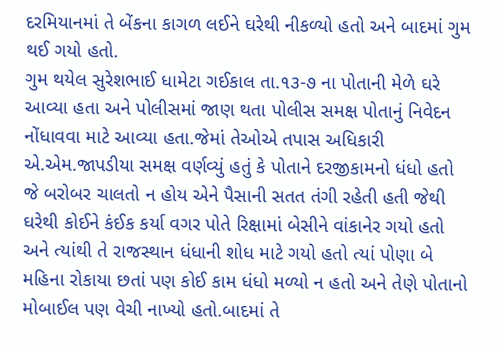દરમિયાનમાં તે બેંકના કાગળ લઈને ઘરેથી નીકળ્યો હતો અને બાદમાં ગુમ થઈ ગયો હતો.
ગુમ થયેલ સુરેશભાઈ ધામેટા ગઈકાલ તા.૧૩-૭ ના પોતાની મેળે ઘરે આવ્યા હતા અને પોલીસમાં જાણ થતા પોલીસ સમક્ષ પોતાનું નિવેદન નોંધાવવા માટે આવ્યા હતા.જેમાં તેઓએ તપાસ અધિકારી એ.એમ.જાપડીયા સમક્ષ વર્ણવ્યું હતું કે પોતાને દરજીકામનો ધંધો હતો જે બરોબર ચાલતો ન હોય એને પૈસાની સતત તંગી રહેતી હતી જેથી ઘરેથી કોઈને કંઈક કર્યા વગર પોતે રિક્ષામાં બેસીને વાંકાનેર ગયો હતો અને ત્યાંથી તે રાજસ્થાન ધંધાની શોધ માટે ગયો હતો ત્યાં પોણા બે મહિના રોકાયા છતાં પણ કોઈ કામ ધંધો મળ્યો ન હતો અને તેણે પોતાનો મોબાઈલ પણ વેચી નાખ્યો હતો.બાદમાં તે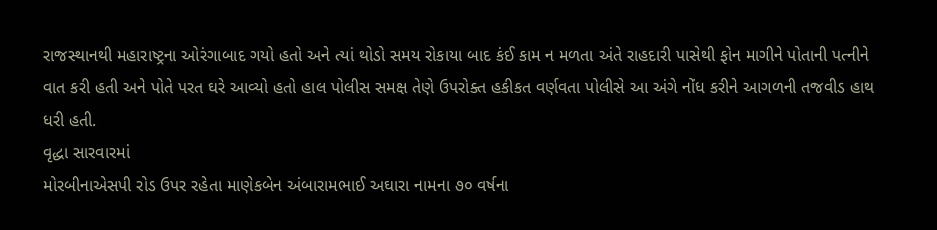રાજસ્થાનથી મહારાષ્ટ્રના ઓરંગાબાદ ગયો હતો અને ત્યાં થોડો સમય રોકાયા બાદ કંઈ કામ ન મળતા અંતે રાહદારી પાસેથી ફોન માગીને પોતાની પત્નીને વાત કરી હતી અને પોતે પરત ઘરે આવ્યો હતો હાલ પોલીસ સમક્ષ તેણે ઉપરોક્ત હકીકત વર્ણવતા પોલીસે આ અંગે નોંધ કરીને આગળની તજવીડ હાથ ધરી હતી.
વૃદ્ધા સારવારમાં
મોરબીનાએસપી રોડ ઉપર રહેતા માણેકબેન અંબારામભાઈ અઘારા નામના ૭૦ વર્ષના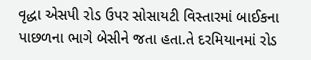વૃદ્ધા એસપી રોડ ઉપર સોસાયટી વિસ્તારમાં બાઈકના પાછળના ભાગે બેસીને જતા હતા.તે દરમિયાનમાં રોડ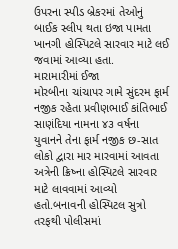ઉપરના સ્પીડ બ્રેકરમાં તેઓનું બાઈક સ્લીપ થતા ઇજા પામતા ખાનગી હોસ્પિટલે સારવાર માટે લઈ જવામાં આવ્યા હતા.
મારામારીમાં ઈજા
મોરબીના ચાંચાપર ગામે સુંદરમ ફાર્મ નજીક રહેતા પ્રવીણભાઈ કાંતિભાઈ સાણંદિયા નામના ૪૩ વર્ષના યુવાનને તેના ફાર્મ નજીક છ-સાત લોકો દ્વારા માર મારવામાં આવતા અત્રેની ક્રિષ્ના હોસ્પિટલે સારવાર માટે લાવવામાં આવ્યો હતો.બનાવની હોસ્પિટલ સુત્રો તરફથી પોલીસમાં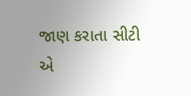જાણ કરાતા સીટી એ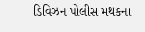ડિવિઝન પોલીસ મથકના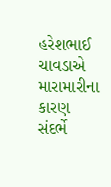હરેશભાઈ ચાવડાએ મારામારીના કારણ સંદર્ભે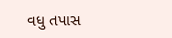વધુ તપાસ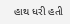હાથ ધરી હતી